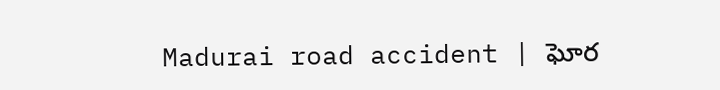Madurai road accident | ఘోర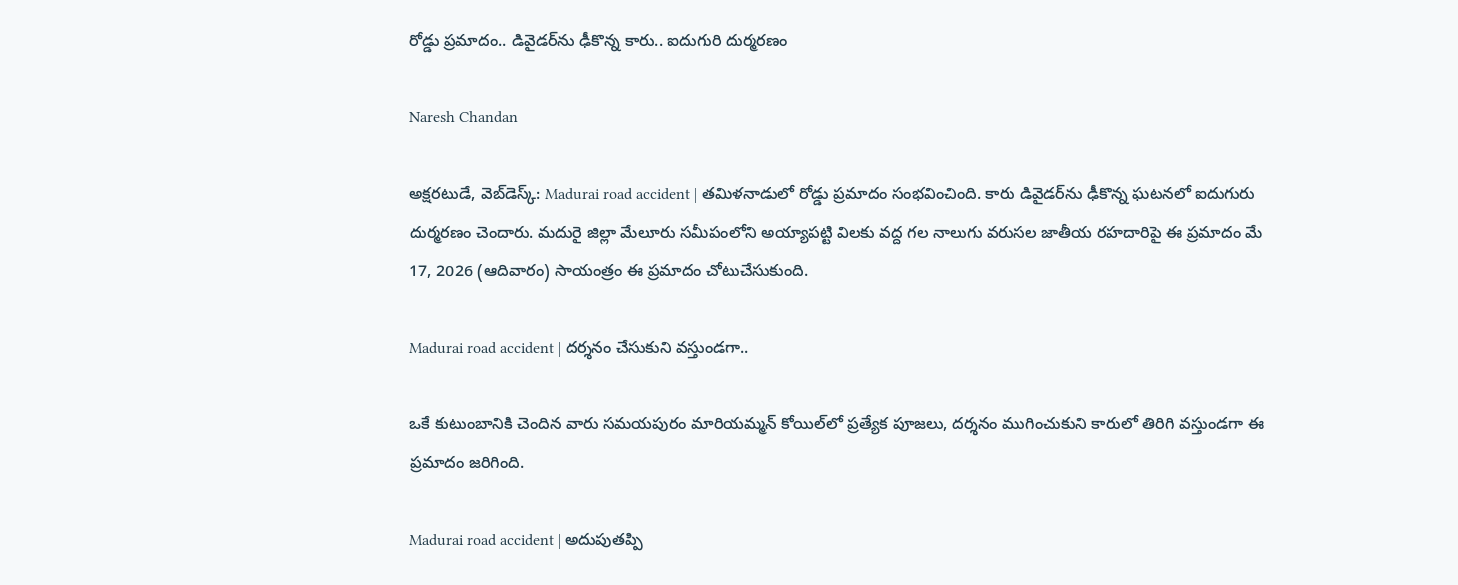రోడ్డు ప్రమాదం.. డివైడర్‌ను ఢీకొన్న కారు.. ఐదుగురి దుర్మరణం

Naresh Chandan

అక్షరటుడే, వెబ్‌డెస్క్‌: Madurai road accident | తమిళనాడులో రోడ్డు ప్రమాదం సంభవించింది. కారు డివైడర్‌ను ఢీకొన్న ఘటనలో ఐదుగురు దుర్మరణం చెందారు. మదురై జిల్లా మేలూరు సమీపంలోని అయ్యాపట్టి విలకు వద్ద గల నాలుగు వరుసల జాతీయ రహదారిపై ఈ ప్రమాదం మే 17, 2026 (ఆదివారం) సాయంత్రం ఈ ప్రమాదం చోటుచేసుకుంది.

Madurai road accident | దర్శనం చేసుకుని వస్తుండగా..

ఒకే కుటుంబానికి చెందిన వారు సమయపురం మారియమ్మన్ కోయిల్‌లో ప్రత్యేక పూజలు, దర్శనం ముగించుకుని కారులో తిరిగి వస్తుండగా ఈ ప్రమాదం జరిగింది.

Madurai road accident | అదుపుతప్పి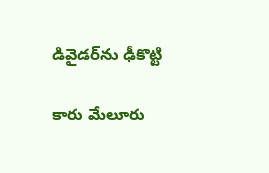డివైడర్‌ను ఢీకొట్టి

కారు మేలూరు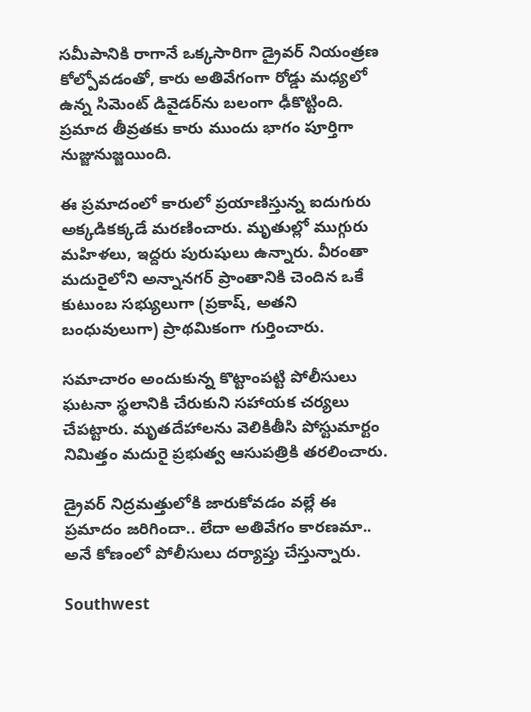సమీపానికి రాగానే ఒక్కసారిగా డ్రైవర్ నియంత్రణ కోల్పోవడంతో, కారు అతివేగంగా రోడ్డు మధ్యలో ఉన్న సిమెంట్ డివైడర్‌ను బలంగా ఢీకొట్టింది. ప్రమాద తీవ్రతకు కారు ముందు భాగం పూర్తిగా నుజ్జునుజ్జయింది.

ఈ ప్రమాదంలో కారులో ప్రయాణిస్తున్న ఐదుగురు అక్కడికక్కడే మరణించారు. మృతుల్లో ముగ్గురు మహిళలు, ఇద్దరు పురుషులు ఉన్నారు. వీరంతా మదురైలోని అన్నానగర్ ప్రాంతానికి చెందిన ఒకే కుటుంబ సభ్యులుగా (ప్రకాష్, అతని బంధువులుగా) ప్రాథమికంగా గుర్తించారు.

సమాచారం అందుకున్న కొట్టాంపట్టి పోలీసులు ఘటనా స్థలానికి చేరుకుని సహాయక చర్యలు చేపట్టారు. మృతదేహాలను వెలికితీసి పోస్టుమార్టం నిమిత్తం మదురై ప్రభుత్వ ఆసుపత్రికి తరలించారు.

డ్రైవర్ నిద్రమత్తులోకి జారుకోవడం వల్లే ఈ ప్రమాదం జరిగిందా.. లేదా అతివేగం కారణమా.. అనే కోణంలో పోలీసులు దర్యాప్తు చేస్తున్నారు.

Southwest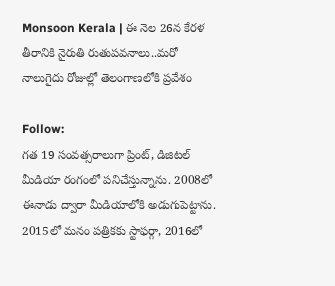Monsoon Kerala | ఈ నెల 26న కేరళ తీరానికి నైరుతి రుతుపవనాలు..మరో నాలుగైదు రోజుల్లో తెలంగాణలోకి ప్రవేశం

Follow:
గత 19 సంవత్సరాలుగా ప్రింట్, డిజిటల్ మీడియా రంగంలో పనిచేస్తున్నాను. 2008లో ఈనాడు ద్వారా మీడియాలోకి అడుగుపెట్టాను. 2015లో మనం పత్రికకు స్టాఫర్గా, 2016లో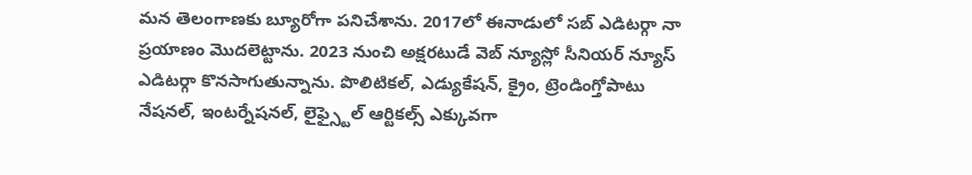మన తెలంగాణకు బ్యూరోగా పనిచేశాను. 2017లో ఈనాడులో సబ్ ఎడిటర్గా నా ప్రయాణం మొదలెట్టాను. 2023 నుంచి అక్షరటుడే వెబ్ న్యూస్లో సీనియర్ న్యూస్ ఎడిటర్గా కొనసాగుతున్నాను. పొలిటికల్, ఎడ్యుకేషన్, క్రైం, ట్రెండింగ్తోపాటు నేషనల్, ఇంటర్నేషనల్, లైఫ్స్టైల్ ఆర్టికల్స్ ఎక్కువగా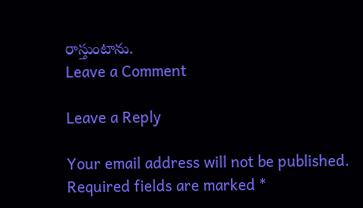రాస్తుంటాను.
Leave a Comment

Leave a Reply

Your email address will not be published. Required fields are marked *